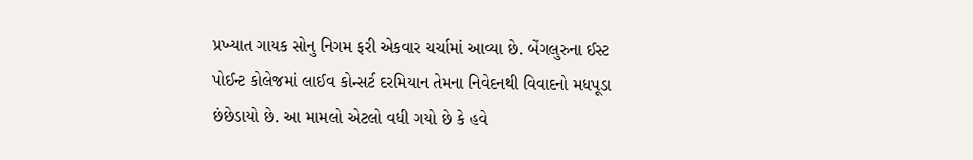પ્રખ્યાત ગાયક સોનુ નિગમ ફરી એકવાર ચર્ચામાં આવ્યા છે. બેંગલુરુના ઈસ્ટ પોઈન્ટ કોલેજમાં લાઈવ કોન્સર્ટ દરમિયાન તેમના નિવેદનથી વિવાદનો મધપૂડા છંછેડાયો છે. આ મામલો એટલો વધી ગયો છે કે હવે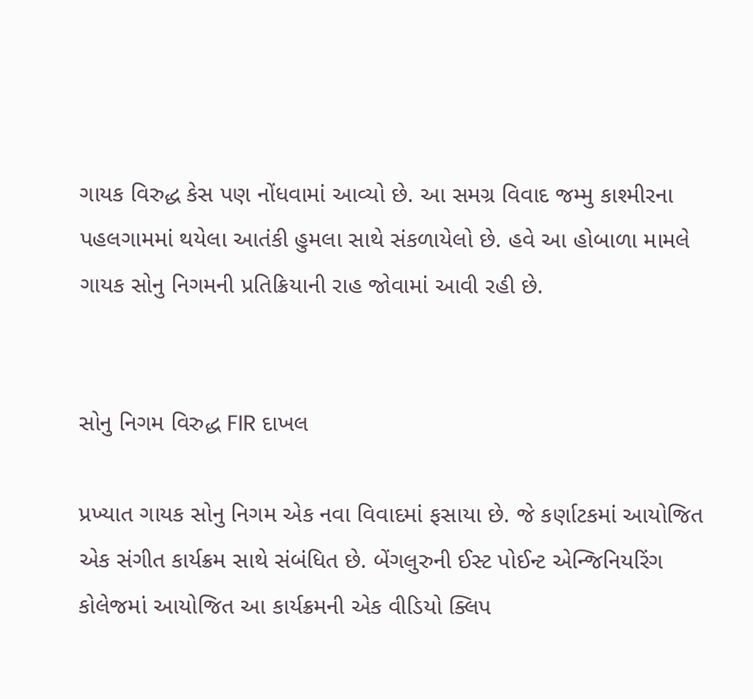ગાયક વિરુદ્ધ કેસ પણ નોંધવામાં આવ્યો છે. આ સમગ્ર વિવાદ જમ્મુ કાશ્મીરના પહલગામમાં થયેલા આતંકી હુમલા સાથે સંકળાયેલો છે. હવે આ હોબાળા મામલે ગાયક સોનુ નિગમની પ્રતિક્રિયાની રાહ જોવામાં આવી રહી છે.


સોનુ નિગમ વિરુદ્ધ FIR દાખલ

પ્રખ્યાત ગાયક સોનુ નિગમ એક નવા વિવાદમાં ફસાયા છે. જે કર્ણાટકમાં આયોજિત એક સંગીત કાર્યક્રમ સાથે સંબંધિત છે. બેંગલુરુની ઈસ્ટ પોઈન્ટ એન્જિનિયરિંગ કોલેજમાં આયોજિત આ કાર્યક્રમની એક વીડિયો ક્લિપ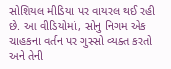સોશિયલ મીડિયા પર વાયરલ થઈ રહી છે. આ વીડિયોમાં, સોનુ નિગમ એક ચાહકના વર્તન પર ગુસ્સો વ્યક્ત કરતો અને તેની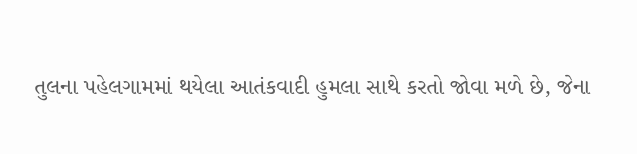તુલના પહેલગામમાં થયેલા આતંકવાદી હુમલા સાથે કરતો જોવા મળે છે, જેના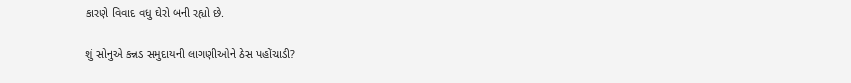કારણે વિવાદ વધુ ઘેરો બની રહ્યો છે.

શું સોનુએ કન્નડ સમુદાયની લાગણીઓને ઠેસ પહોંચાડી?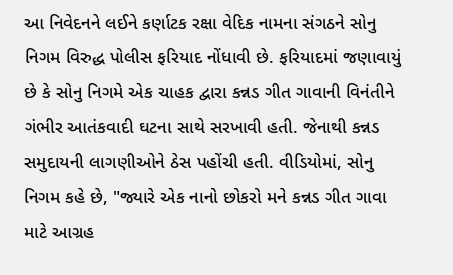આ નિવેદનને લઈને કર્ણાટક રક્ષા વેદિક નામના સંગઠને સોનુ નિગમ વિરુદ્ધ પોલીસ ફરિયાદ નોંધાવી છે. ફરિયાદમાં જણાવાયું છે કે સોનુ નિગમે એક ચાહક દ્વારા કન્નડ ગીત ગાવાની વિનંતીને ગંભીર આતંકવાદી ઘટના સાથે સરખાવી હતી. જેનાથી કન્નડ સમુદાયની લાગણીઓને ઠેસ પહોંચી હતી. વીડિયોમાં, સોનુ નિગમ કહે છે, "જ્યારે એક નાનો છોકરો મને કન્નડ ગીત ગાવા માટે આગ્રહ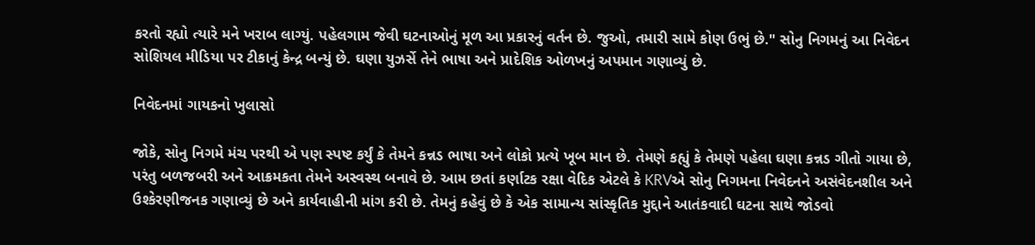કરતો રહ્યો ત્યારે મને ખરાબ લાગ્યું. પહેલગામ જેવી ઘટનાઓનું મૂળ આ પ્રકારનું વર્તન છે. જુઓ, તમારી સામે કોણ ઉભું છે." સોનુ નિગમનું આ નિવેદન સોશિયલ મીડિયા પર ટીકાનું કેન્દ્ર બન્યું છે. ઘણા યુઝર્સે તેને ભાષા અને પ્રાદેશિક ઓળખનું અપમાન ગણાવ્યું છે.

નિવેદનમાં ગાયકનો ખુલાસો

જોકે, સોનુ નિગમે મંચ પરથી એ પણ સ્પષ્ટ કર્યું કે તેમને કન્નડ ભાષા અને લોકો પ્રત્યે ખૂબ માન છે. તેમણે કહ્યું કે તેમણે પહેલા ઘણા કન્નડ ગીતો ગાયા છે, પરંતુ બળજબરી અને આક્રમકતા તેમને અસ્વસ્થ બનાવે છે. આમ છતાં કર્ણાટક રક્ષા વેદિક એટલે કે KRVએ સોનુ નિગમના નિવેદનને અસંવેદનશીલ અને ઉશ્કેરણીજનક ગણાવ્યું છે અને કાર્યવાહીની માંગ કરી છે. તેમનું કહેવું છે કે એક સામાન્ય સાંસ્કૃતિક મુદ્દાને આતંકવાદી ઘટના સાથે જોડવો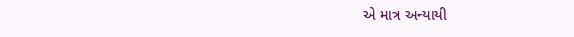એ માત્ર અન્યાયી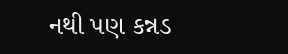નથી પણ કન્નડ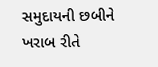સમુદાયની છબીને ખરાબ રીતે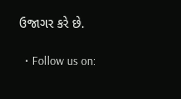ઉજાગર કરે છે.

  • Follow us on: